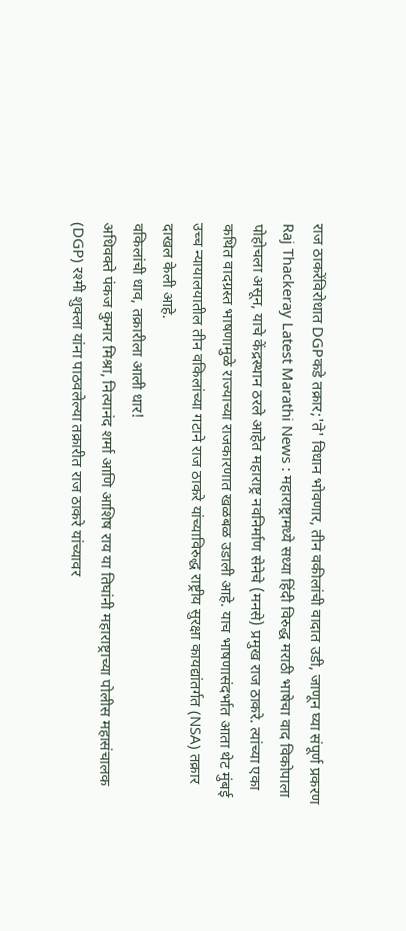राज ठाकरेंविरोधात DGPकडे तक्रार;'ते' विधान भोवणार, तीन वकीलांची वादात उडी, जाणून घ्या संपूर्ण प्रकरण
Raj Thackeray Latest Marathi News : महाराष्ट्रामध्ये सध्या हिंदी विरुद्ध मराठी भाषेचा वाद विकोपाला पोहोचला असून, याचे केंद्रस्थान ठरले आहेत महाराष्ट्र नवनिर्माण सेनेचे (मनसे) प्रमुख राज ठाकरे. त्यांच्या एका कथित वादग्रस्त भाषणामुळे राज्याच्या राजकारणात खळबळ उडाली आहे. याच भाषणासंदर्भात आता थेट मुंबई उच्च न्यायालयातील तीन वकिलांच्या गटाने राज ठाकरे यांच्याविरुद्ध राष्ट्रीय सुरक्षा कायद्यांतर्गत (NSA) तक्रार दाखल केली आहे.
वकिलांची धाव, तक्रारीला आली धार!
अधिवक्ते पंकज कुमार मिश्रा, नित्यानंद शर्मा आणि आशिष राय या तिघांनी महाराष्ट्राच्या पोलीस महासंचालक (DGP) रश्मी शुक्ला यांना पाठवलेल्या तक्रारीत राज ठाकरे यांच्यावर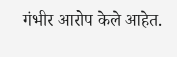गंभीर आरोप केले आहेत.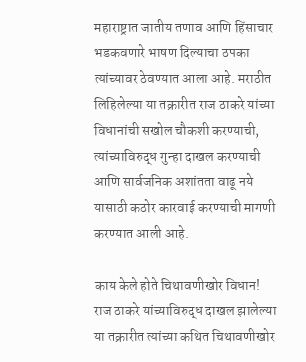महाराष्ट्रात जातीय तणाव आणि हिंसाचार भडकवणारे भाषण दिल्याचा ठपका त्यांच्यावर ठेवण्यात आला आहे. मराठीत लिहिलेल्या या तक्रारीत राज ठाकरे यांच्या विधानांची सखोल चौकशी करण्याची, त्यांच्याविरुद्ध गुन्हा दाखल करण्याची आणि सार्वजनिक अशांतता वाढू नये यासाठी कठोर कारवाई करण्याची मागणी करण्यात आली आहे.

काय केले होते चिथावणीखोर विधान!
राज ठाकरे यांच्याविरुद्ध दाखल झालेल्या या तक्रारीत त्यांच्या कथित चिथावणीखोर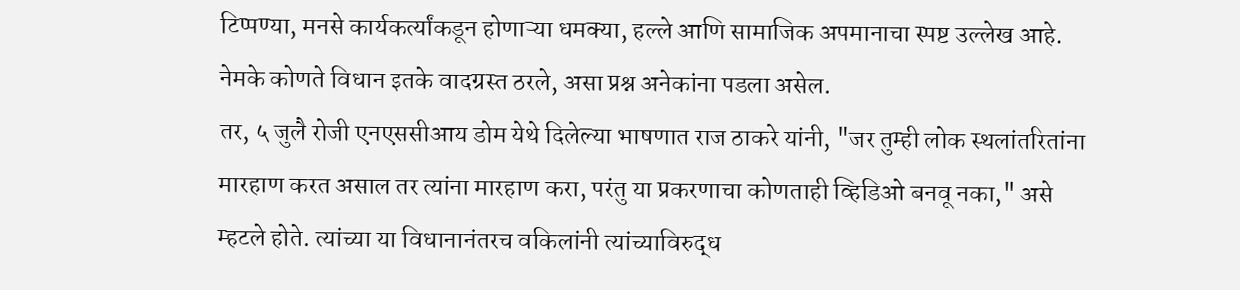टिप्पण्या, मनसे कार्यकर्त्यांकडून होणाऱ्या धमक्या, हल्ले आणि सामाजिक अपमानाचा स्पष्ट उल्लेख आहे. नेमके कोणते विधान इतके वादग्रस्त ठरले, असा प्रश्न अनेकांना पडला असेल.
तर, ५ जुलै रोजी एनएससीआय डोम येथे दिलेल्या भाषणात राज ठाकरे यांनी, "जर तुम्ही लोक स्थलांतरितांना मारहाण करत असाल तर त्यांना मारहाण करा, परंतु या प्रकरणाचा कोणताही व्हिडिओ बनवू नका," असे म्हटले होते. त्यांच्या या विधानानंतरच वकिलांनी त्यांच्याविरुद्ध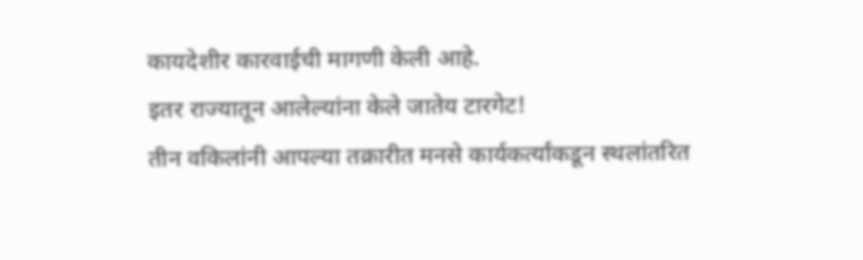कायदेशीर कारवाईची मागणी केली आहे.
इतर राज्यातून आलेल्यांना केले जातेय टारगेट!
तीन वकिलांनी आपल्या तक्रारीत मनसे कार्यकर्त्यांकडून स्थलांतरित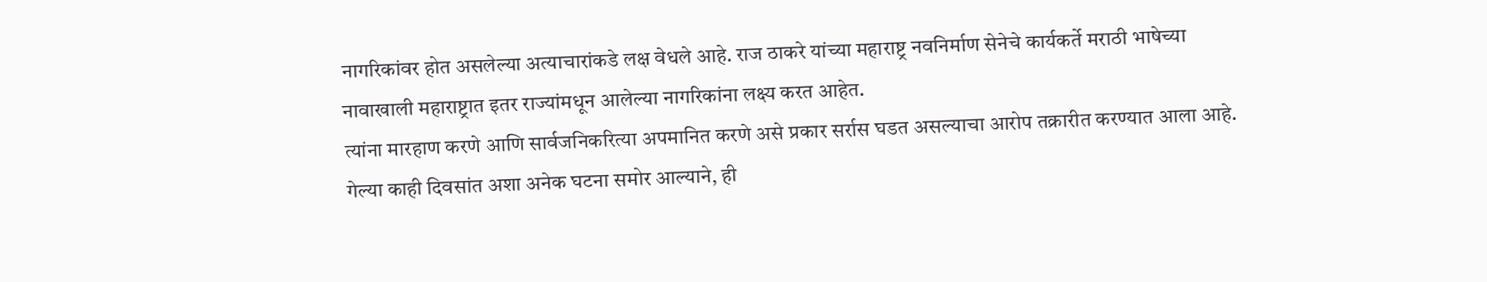नागरिकांवर होत असलेल्या अत्याचारांकडे लक्ष वेधले आहे. राज ठाकरे यांच्या महाराष्ट्र नवनिर्माण सेनेचे कार्यकर्ते मराठी भाषेच्या नावाखाली महाराष्ट्रात इतर राज्यांमधून आलेल्या नागरिकांना लक्ष्य करत आहेत.
त्यांना मारहाण करणे आणि सार्वजनिकरित्या अपमानित करणे असे प्रकार सर्रास घडत असल्याचा आरोप तक्रारीत करण्यात आला आहे. गेल्या काही दिवसांत अशा अनेक घटना समोर आल्याने, ही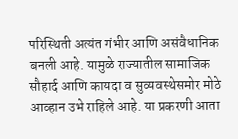परिस्थिती अत्यंत गंभीर आणि असंवैधानिक बनली आहे. यामुळे राज्यातील सामाजिक सौहार्द आणि कायदा व सुव्यवस्थेसमोर मोठे आव्हान उभे राहिले आहे. या प्रकरणी आता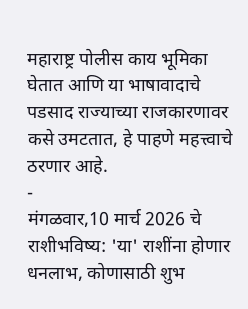महाराष्ट्र पोलीस काय भूमिका घेतात आणि या भाषावादाचे पडसाद राज्याच्या राजकारणावर कसे उमटतात, हे पाहणे महत्त्वाचे ठरणार आहे.
-
मंगळवार,10 मार्च 2026 चे राशीभविष्य: 'या' राशींना होणार धनलाभ, कोणासाठी शुभ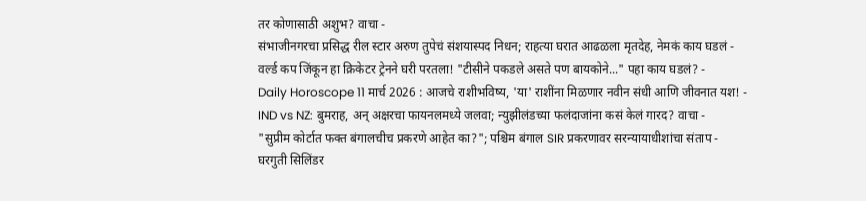तर कोणासाठी अशुभ? वाचा -
संभाजीनगरचा प्रसिद्ध रील स्टार अरुण तुपेचं संशयास्पद निधन; राहत्या घरात आढळला मृतदेह, नेमकं काय घडलं -
वर्ल्ड कप जिंकून हा क्रिकेटर ट्रेनने घरी परतला! "टीसीने पकडले असते पण बायकोने..." पहा काय घडलं? -
Daily Horoscope 11 मार्च 2026 : आजचे राशीभविष्य, 'या' राशींना मिळणार नवीन संधी आणि जीवनात यश! -
IND vs NZ: बुमराह, अन् अक्षरचा फायनलमध्ये जलवा; न्युझीलंडच्या फलंदाजांना कसं केलं गारद? वाचा -
"सुप्रीम कोर्टात फक्त बंगालचीच प्रकरणे आहेत का?"; पश्चिम बंगाल SIR प्रकरणावर सरन्यायाधीशांचा संताप -
घरगुती सिलिंडर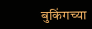बुकिंगच्या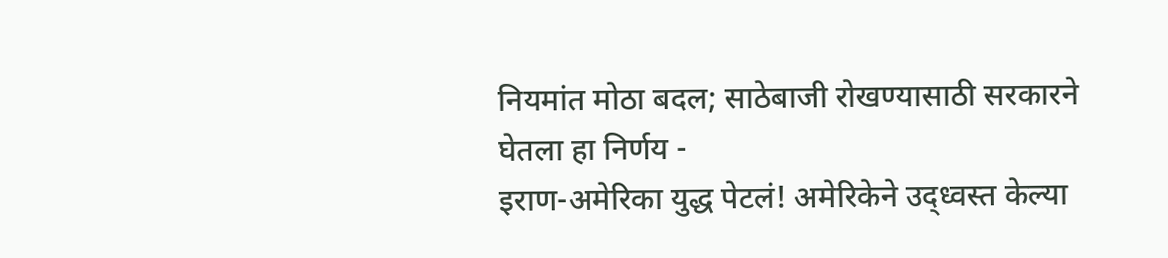नियमांत मोठा बदल; साठेबाजी रोखण्यासाठी सरकारने घेतला हा निर्णय -
इराण-अमेरिका युद्ध पेटलं! अमेरिकेने उद्ध्वस्त केल्या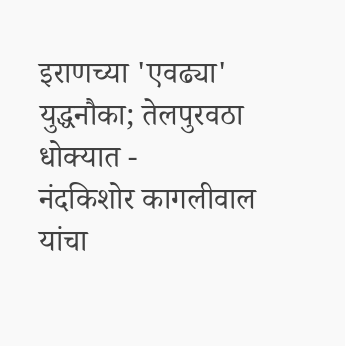इराणच्या 'एवढ्या' युद्धनौका; तेलपुरवठा धोक्यात -
नंदकिशोर कागलीवाल यांचा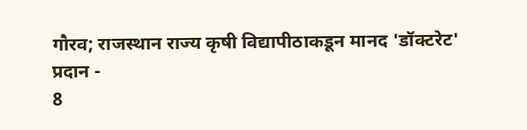गौरव; राजस्थान राज्य कृषी विद्यापीठाकडून मानद 'डॉक्टरेट' प्रदान -
8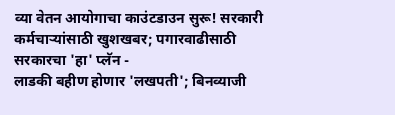व्या वेतन आयोगाचा काउंटडाउन सुरू! सरकारी कर्मचाऱ्यांसाठी खुशखबर; पगारवाढीसाठी सरकारचा 'हा' प्लॅन -
लाडकी बहीण होणार 'लखपती'; बिनव्याजी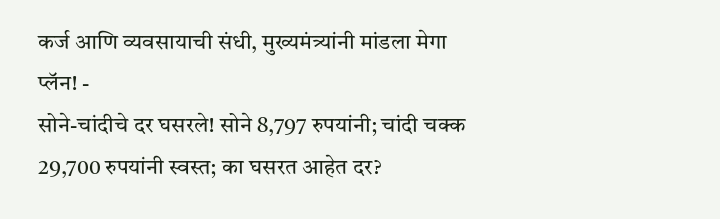कर्ज आणि व्यवसायाची संधी, मुख्यमंत्र्यांनी मांडला मेगा प्लॅन! -
सोने-चांदीचे दर घसरले! सोने 8,797 रुपयांनी; चांदी चक्क 29,700 रुपयांनी स्वस्त; का घसरत आहेत दर?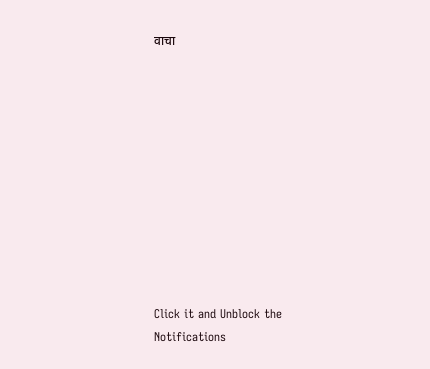वाचा











Click it and Unblock the Notifications